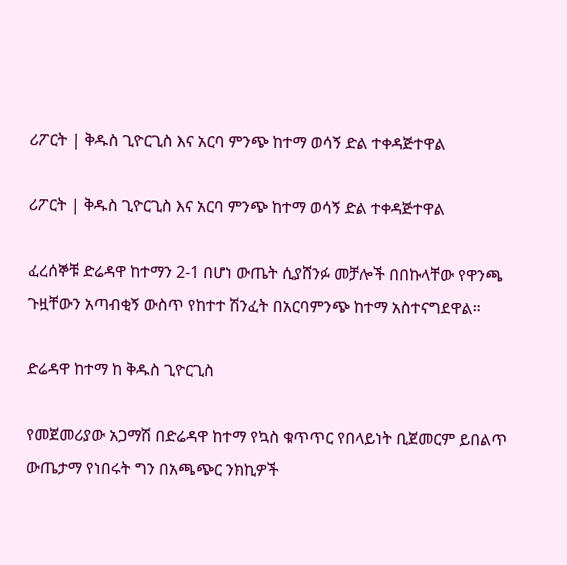ሪፖርት | ቅዱስ ጊዮርጊስ እና አርባ ምንጭ ከተማ ወሳኝ ድል ተቀዳጅተዋል

ሪፖርት | ቅዱስ ጊዮርጊስ እና አርባ ምንጭ ከተማ ወሳኝ ድል ተቀዳጅተዋል

ፈረሰኞቹ ድሬዳዋ ከተማን 2-1 በሆነ ውጤት ሲያሸንፉ መቻሎች በበኩላቸው የዋንጫ ጉዟቸውን አጣብቂኝ ውስጥ የከተተ ሽንፈት በአርባምንጭ ከተማ አስተናግደዋል።

ድሬዳዋ ከተማ ከ ቅዱስ ጊዮርጊስ

የመጀመሪያው አጋማሽ በድሬዳዋ ከተማ የኳስ ቁጥጥር የበላይነት ቢጀመርም ይበልጥ ውጤታማ የነበሩት ግን በአጫጭር ንክኪዎች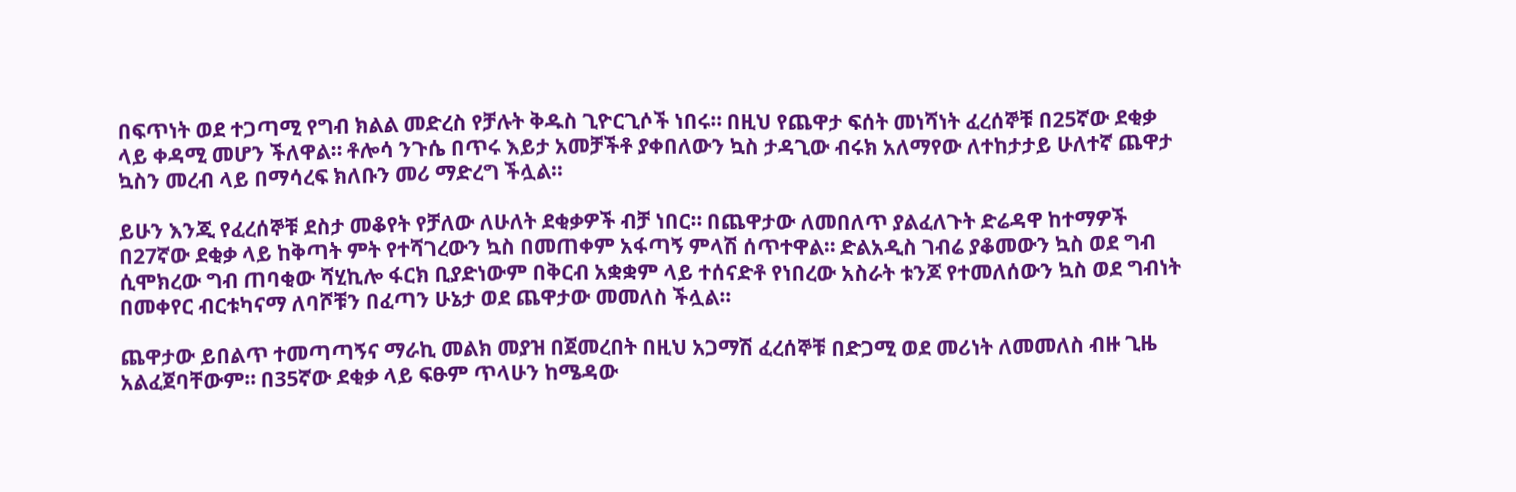በፍጥነት ወደ ተጋጣሚ የግብ ክልል መድረስ የቻሉት ቅዱስ ጊዮርጊሶች ነበሩ። በዚህ የጨዋታ ፍሰት መነሻነት ፈረሰኞቹ በ25ኛው ደቂቃ ላይ ቀዳሚ መሆን ችለዋል። ቶሎሳ ንጉሴ በጥሩ እይታ አመቻችቶ ያቀበለውን ኳስ ታዳጊው ብሩክ አለማየው ለተከታታይ ሁለተኛ ጨዋታ ኳስን መረብ ላይ በማሳረፍ ክለቡን መሪ ማድረግ ችሏል።

ይሁን እንጂ የፈረሰኞቹ ደስታ መቆየት የቻለው ለሁለት ደቂቃዎች ብቻ ነበር። በጨዋታው ለመበለጥ ያልፈለጉት ድሬዳዋ ከተማዎች በ27ኛው ደቂቃ ላይ ከቅጣት ምት የተሻገረውን ኳስ በመጠቀም አፋጣኝ ምላሽ ሰጥተዋል። ድልአዲስ ገብሬ ያቆመውን ኳስ ወደ ግብ ሲሞክረው ግብ ጠባቂው ሻሂኪሎ ፋርክ ቢያድነውም በቅርብ አቋቋም ላይ ተሰናድቶ የነበረው አስራት ቱንጆ የተመለሰውን ኳስ ወደ ግብነት በመቀየር ብርቱካናማ ለባሾቹን በፈጣን ሁኔታ ወደ ጨዋታው መመለስ ችሏል።

ጨዋታው ይበልጥ ተመጣጣኝና ማራኪ መልክ መያዝ በጀመረበት በዚህ አጋማሽ ፈረሰኞቹ በድጋሚ ወደ መሪነት ለመመለስ ብዙ ጊዜ አልፈጀባቸውም። በ35ኛው ደቂቃ ላይ ፍፁም ጥላሁን ከሜዳው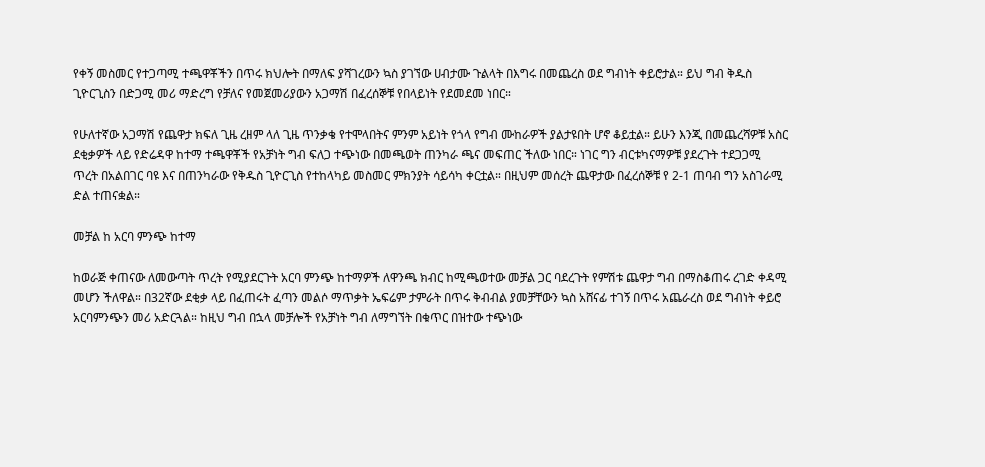የቀኝ መስመር የተጋጣሚ ተጫዋቾችን በጥሩ ክህሎት በማለፍ ያሻገረውን ኳስ ያገኘው ሀብታሙ ጉልላት በእግሩ በመጨረስ ወደ ግብነት ቀይሮታል። ይህ ግብ ቅዱስ ጊዮርጊስን በድጋሚ መሪ ማድረግ የቻለና የመጀመሪያውን አጋማሽ በፈረሰኞቹ የበላይነት የደመደመ ነበር።

የሁለተኛው አጋማሽ የጨዋታ ክፍለ ጊዜ ረዘም ላለ ጊዜ ጥንቃቄ የተሞላበትና ምንም አይነት የጎላ የግብ ሙከራዎች ያልታዩበት ሆኖ ቆይቷል። ይሁን እንጂ በመጨረሻዎቹ አስር ደቂቃዎች ላይ የድሬዳዋ ከተማ ተጫዋቾች የአቻነት ግብ ፍለጋ ተጭነው በመጫወት ጠንካራ ጫና መፍጠር ችለው ነበር። ነገር ግን ብርቱካናማዎቹ ያደረጉት ተደጋጋሚ ጥረት በአልበገር ባዩ እና በጠንካራው የቅዱስ ጊዮርጊስ የተከላካይ መስመር ምክንያት ሳይሳካ ቀርቷል። በዚህም መሰረት ጨዋታው በፈረሰኞቹ የ 2-1 ጠባብ ግን አስገራሚ ድል ተጠናቋል።

መቻል ከ አርባ ምንጭ ከተማ

ከወራጅ ቀጠናው ለመውጣት ጥረት የሚያደርጉት አርባ ምንጭ ከተማዎች ለዋንጫ ክብር ከሚጫወተው መቻል ጋር ባደረጉት የምሽቱ ጨዋታ ግብ በማስቆጠሩ ረገድ ቀዳሚ መሆን ችለዋል። በ32ኛው ደቂቃ ላይ በፈጠሩት ፈጣን መልሶ ማጥቃት ኤፍሬም ታምራት በጥሩ ቅብብል ያመቻቸውን ኳስ አሸናፊ ተገኝ በጥሩ አጨራረስ ወደ ግብነት ቀይሮ አርባምንጭን መሪ አድርጓል። ከዚህ ግብ በኋላ መቻሎች የአቻነት ግብ ለማግኘት በቁጥር በዝተው ተጭነው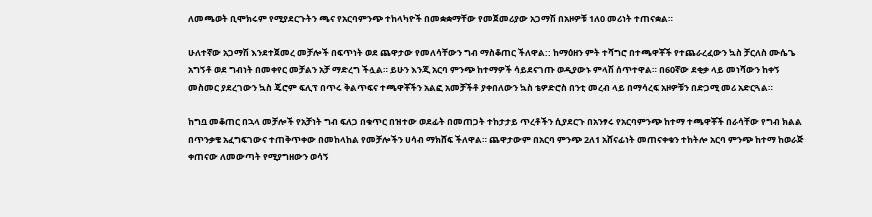ለመጫወት ቢሞክሩም የሚያደርጉትን ጫና የአርባምንጭ ተከላካዮች በመቋቋማቸው የመጀመሪያው አጋማሽ በአዞዎቹ 1ለ0 መሪነት ተጠናቋል።

ሁለተኛው አጋማሽ እንደተጀመረ መቻሎች በፍጥነት ወደ ጨዋታው የመለሳቸውን ግብ ማስቆጠር ችለዋል:: ከማዕዘን ምት ተሻግሮ በተጫዋቾች የተጨራረፈውን ኳስ ቻርለስ ሙሴጌ አግኝቶ ወደ ግብነት በመቀየር መቻልን አቻ ማድረግ ችሏል። ይሁን እንጂ አርባ ምንጭ ከተማዎች ሳይደናገጡ ወዲያውኑ ምላሽ ሰጥተዋል። በ60ኛው ደቂቃ ላይ መነሻውን ከቀኝ መስመር ያደረገውን ኳስ ጄሮም ፍሊፕ በጥሩ ቅልጥፍና ተጫዋቾችን አልፎ አመቻችቶ ያቀበለውን ኳስ ቴዎድሮስ በንቲ መረብ ላይ በማሳረፍ አዞዎቹን በድጋሚ መሪ አድርጓል።

ከግቧ መቆጠር በኋላ መቻሎች የአቻነት ግብ ፍለጋ በቁጥር በዝተው ወደፊት በመጠጋት ተከታታይ ጥረቶችን ሲያደርጉ በአንፃሩ የአርባምንጭ ከተማ ተጫዋቾች በራሳቸው የግብ ክልል በጥንቃቄ አፈግፍገውና ተጠቅጥቀው በመከላከል የመቻሎችን ሀሳብ ማክሸፍ ችለዋል። ጨዋታውም በአርባ ምንጭ 2ለ1 አሸናፊነት መጠናቀቁን ተከትሎ አርባ ምንጭ ከተማ ከወራጅ ቀጠናው ለመውጣት የሚያግዘውን ወሳኝ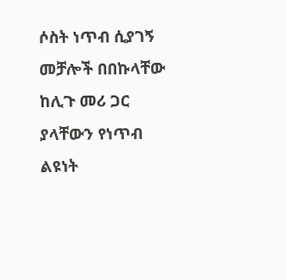ሶስት ነጥብ ሲያገኝ መቻሎች በበኩላቸው ከሊጉ መሪ ጋር ያላቸውን የነጥብ ልዩነት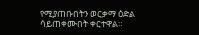የሚያጠቡበትን ወርቃማ ዕድል ሳይጠቀሙበት ቀርተዋል።